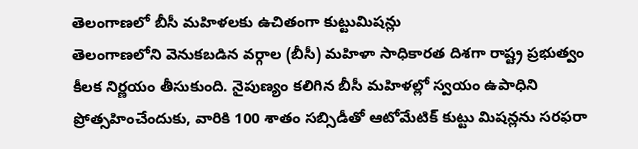తెలంగాణలో బీసీ మహిళలకు ఉచితంగా కుట్టుమిషన్లు
తెలంగాణలోని వెనుకబడిన వర్గాల (బీసీ) మహిళా సాధికారత దిశగా రాష్ట్ర ప్రభుత్వం కీలక నిర్ణయం తీసుకుంది. నైపుణ్యం కలిగిన బీసీ మహిళల్లో స్వయం ఉపాధిని ప్రోత్సహించేందుకు, వారికి 100 శాతం సబ్సిడీతో ఆటోమేటిక్ కుట్టు మిషన్లను సరఫరా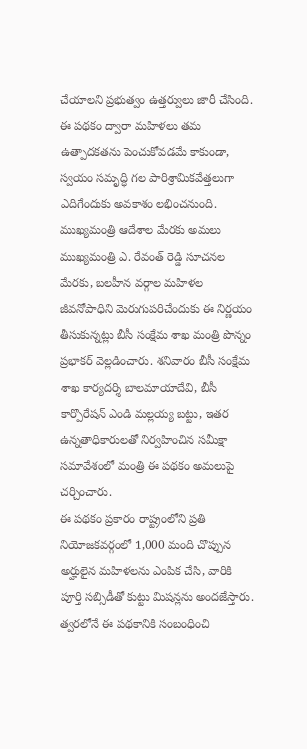చేయాలని ప్రభుత్వం ఉత్తర్వులు జారీ చేసింది. ఈ పథకం ద్వారా మహిళలు తమ ఉత్పాదకతను పెంచుకోవడమే కాకుండా, స్వయం సమృద్ధి గల పారిశ్రామికవేత్తలుగా ఎదిగేందుకు అవకాశం లభించనుంది.
ముఖ్యమంత్రి ఆదేశాల మేరకు అమలు
ముఖ్యమంత్రి ఎ. రేవంత్ రెడ్డి సూచనల మేరకు, బలహీన వర్గాల మహిళల జీవనోపాధిని మెరుగుపరిచేందుకు ఈ నిర్ణయం తీసుకున్నట్లు బీసీ సంక్షేమ శాఖ మంత్రి పొన్నం ప్రభాకర్ వెల్లడించారు. శనివారం బీసీ సంక్షేమ శాఖ కార్యదర్శి బాలమాయాదేవి, బీసీ కార్పొరేషన్ ఎండి మల్లయ్య బట్టు, ఇతర ఉన్నతాధికారులతో నిర్వహించిన సమీక్షా సమావేశంలో మంత్రి ఈ పథకం అమలుపై చర్చించారు.
ఈ పథకం ప్రకారం రాష్ట్రంలోని ప్రతి నియోజకవర్గంలో 1,000 మంది చొప్పున అర్హులైన మహిళలను ఎంపిక చేసి, వారికి పూర్తి సబ్సిడీతో కుట్టు మిషన్లను అందజేస్తారు. త్వరలోనే ఈ పథకానికి సంబంధించి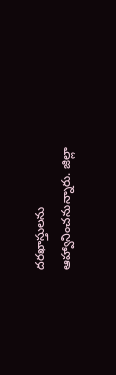దరఖాస్తులను ఆహ్వానించనున్నారు. జిల్లా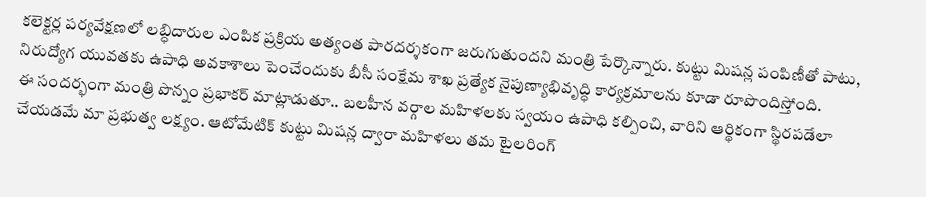కలెక్టర్ల పర్యవేక్షణలో లబ్ధిదారుల ఎంపిక ప్రక్రియ అత్యంత పారదర్శకంగా జరుగుతుందని మంత్రి పేర్కొన్నారు. కుట్టు మిషన్ల పంపిణీతో పాటు, నిరుద్యోగ యువతకు ఉపాధి అవకాశాలు పెంచేందుకు బీసీ సంక్షేమ శాఖ ప్రత్యేక నైపుణ్యాభివృద్ధి కార్యక్రమాలను కూడా రూపొందిస్తోంది.
ఈ సందర్భంగా మంత్రి పొన్నం ప్రభాకర్ మాట్లాడుతూ.. బలహీన వర్గాల మహిళలకు స్వయం ఉపాధి కల్పించి, వారిని ఆర్థికంగా స్థిరపడేలా చేయడమే మా ప్రభుత్వ లక్ష్యం. ఆటోమేటిక్ కుట్టు మిషన్ల ద్వారా మహిళలు తమ టైలరింగ్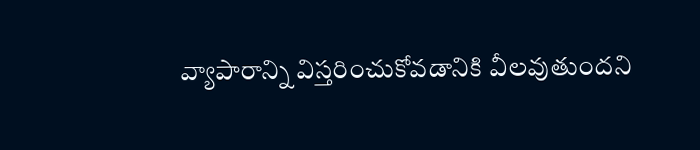వ్యాపారాన్ని విస్తరించుకోవడానికి వీలవుతుందని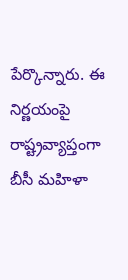పేర్కొన్నారు. ఈ నిర్ణయంపై రాష్ట్రవ్యాప్తంగా బీసీ మహిళా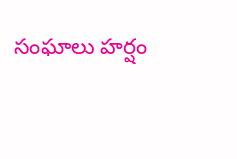సంఘాలు హర్షం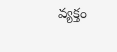వ్యక్తం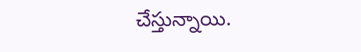చేస్తున్నాయి.